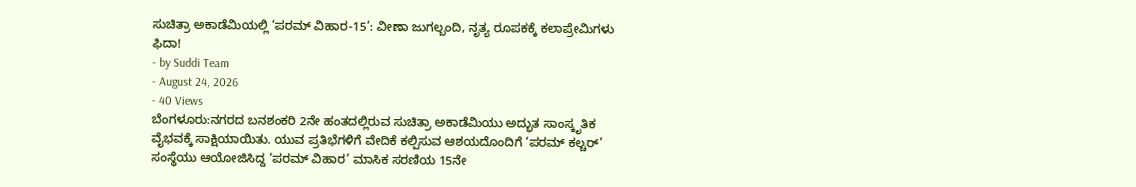ಸುಚಿತ್ರಾ ಅಕಾಡೆಮಿಯಲ್ಲಿ ‘ಪರಮ್ ವಿಹಾರ-15’: ವೀಣಾ ಜುಗಲ್ಬಂದಿ, ನೃತ್ಯ ರೂಪಕಕ್ಕೆ ಕಲಾಪ್ರೇಮಿಗಳು ಫಿದಾ!
- by Suddi Team
- August 24, 2026
- 40 Views
ಬೆಂಗಳೂರು:ನಗರದ ಬನಶಂಕರಿ 2ನೇ ಹಂತದಲ್ಲಿರುವ ಸುಚಿತ್ರಾ ಅಕಾಡೆಮಿಯು ಅದ್ಭುತ ಸಾಂಸ್ಕೃತಿಕ ವೈಭವಕ್ಕೆ ಸಾಕ್ಷಿಯಾಯಿತು. ಯುವ ಪ್ರತಿಭೆಗಳಿಗೆ ವೇದಿಕೆ ಕಲ್ಪಿಸುವ ಆಶಯದೊಂದಿಗೆ ‘ಪರಮ್ ಕಲ್ಚರ್’ ಸಂಸ್ಥೆಯು ಆಯೋಜಿಸಿದ್ದ ‘ಪರಮ್ ವಿಹಾರ’ ಮಾಸಿಕ ಸರಣಿಯ 15ನೇ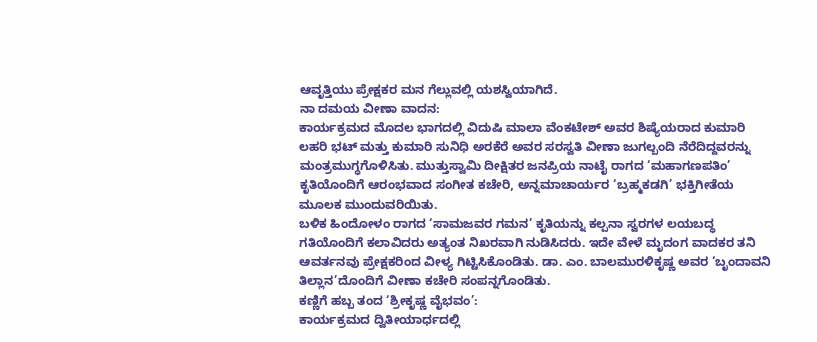ಆವೃತ್ತಿಯು ಪ್ರೇಕ್ಷಕರ ಮನ ಗೆಲ್ಲುವಲ್ಲಿ ಯಶಸ್ವಿಯಾಗಿದೆ.
ನಾ ದಮಯ ವೀಣಾ ವಾದನ:
ಕಾರ್ಯಕ್ರಮದ ಮೊದಲ ಭಾಗದಲ್ಲಿ ವಿದುಷಿ ಮಾಲಾ ವೆಂಕಟೇಶ್ ಅವರ ಶಿಷ್ಯೆಯರಾದ ಕುಮಾರಿ ಲಹರಿ ಭಟ್ ಮತ್ತು ಕುಮಾರಿ ಸುನಿಧಿ ಅರಕೆರೆ ಅವರ ಸರಸ್ವತಿ ವೀಣಾ ಜುಗಲ್ಬಂದಿ ನೆರೆದಿದ್ದವರನ್ನು ಮಂತ್ರಮುಗ್ಧಗೊಳಿಸಿತು. ಮುತ್ತುಸ್ವಾಮಿ ದೀಕ್ಷಿತರ ಜನಪ್ರಿಯ ನಾಟೈ ರಾಗದ ‘ಮಹಾಗಣಪತಿಂ’ ಕೃತಿಯೊಂದಿಗೆ ಆರಂಭವಾದ ಸಂಗೀತ ಕಚೇರಿ, ಅನ್ನಮಾಚಾರ್ಯರ ‘ಬ್ರಹ್ಮಕಡಗಿ’ ಭಕ್ತಿಗೀತೆಯ ಮೂಲಕ ಮುಂದುವರಿಯಿತು.
ಬಳಿಕ ಹಿಂದೋಳಂ ರಾಗದ ‘ಸಾಮಜವರ ಗಮನ’ ಕೃತಿಯನ್ನು ಕಲ್ಪನಾ ಸ್ವರಗಳ ಲಯಬದ್ಧ ಗತಿಯೊಂದಿಗೆ ಕಲಾವಿದರು ಅತ್ಯಂತ ನಿಖರವಾಗಿ ನುಡಿಸಿದರು. ಇದೇ ವೇಳೆ ಮೃದಂಗ ವಾದಕರ ತನಿ ಆವರ್ತನವು ಪ್ರೇಕ್ಷಕರಿಂದ ವೀಳ್ಯ ಗಿಟ್ಟಿಸಿಕೊಂಡಿತು. ಡಾ. ಎಂ. ಬಾಲಮುರಳಿಕೃಷ್ಣ ಅವರ ‘ಬೃಂದಾವನಿ ತಿಲ್ಲಾನ’ದೊಂದಿಗೆ ವೀಣಾ ಕಚೇರಿ ಸಂಪನ್ನಗೊಂಡಿತು.
ಕಣ್ಣಿಗೆ ಹಬ್ಬ ತಂದ ‘ಶ್ರೀಕೃಷ್ಣ ವೈಭವಂ’:
ಕಾರ್ಯಕ್ರಮದ ದ್ವಿತೀಯಾರ್ಧದಲ್ಲಿ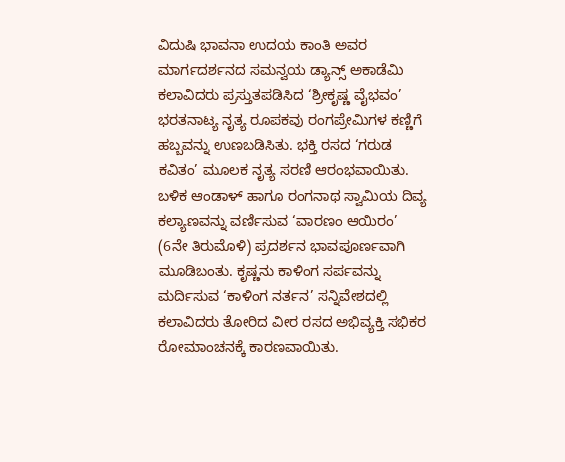ವಿದುಷಿ ಭಾವನಾ ಉದಯ ಕಾಂತಿ ಅವರ ಮಾರ್ಗದರ್ಶನದ ಸಮನ್ವಯ ಡ್ಯಾನ್ಸ್ ಅಕಾಡೆಮಿ ಕಲಾವಿದರು ಪ್ರಸ್ತುತಪಡಿಸಿದ ‘ಶ್ರೀಕೃಷ್ಣ ವೈಭವಂ’ ಭರತನಾಟ್ಯ ನೃತ್ಯ ರೂಪಕವು ರಂಗಪ್ರೇಮಿಗಳ ಕಣ್ಣಿಗೆ ಹಬ್ಬವನ್ನು ಉಣಬಡಿಸಿತು. ಭಕ್ತಿ ರಸದ ‘ಗರುಡ ಕವಿತಂ’ ಮೂಲಕ ನೃತ್ಯ ಸರಣಿ ಆರಂಭವಾಯಿತು.
ಬಳಿಕ ಆಂಡಾಳ್ ಹಾಗೂ ರಂಗನಾಥ ಸ್ವಾಮಿಯ ದಿವ್ಯ ಕಲ್ಯಾಣವನ್ನು ವರ್ಣಿಸುವ ‘ವಾರಣಂ ಆಯಿರಂ’ (6ನೇ ತಿರುಮೊಳಿ) ಪ್ರದರ್ಶನ ಭಾವಪೂರ್ಣವಾಗಿ ಮೂಡಿಬಂತು. ಕೃಷ್ಣನು ಕಾಳಿಂಗ ಸರ್ಪವನ್ನು ಮರ್ದಿಸುವ ‘ಕಾಳಿಂಗ ನರ್ತನ’ ಸನ್ನಿವೇಶದಲ್ಲಿ ಕಲಾವಿದರು ತೋರಿದ ವೀರ ರಸದ ಅಭಿವ್ಯಕ್ತಿ ಸಭಿಕರ ರೋಮಾಂಚನಕ್ಕೆ ಕಾರಣವಾಯಿತು.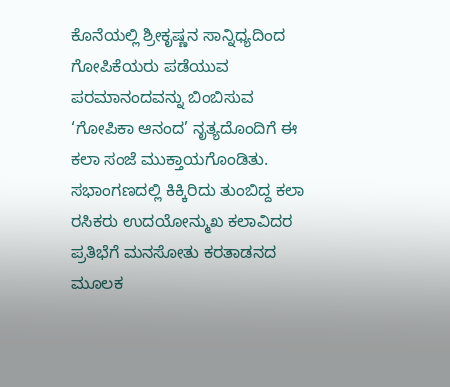ಕೊನೆಯಲ್ಲಿ ಶ್ರೀಕೃಷ್ಣನ ಸಾನ್ನಿಧ್ಯದಿಂದ ಗೋಪಿಕೆಯರು ಪಡೆಯುವ ಪರಮಾನಂದವನ್ನು ಬಿಂಬಿಸುವ ‘ಗೋಪಿಕಾ ಆನಂದ’ ನೃತ್ಯದೊಂದಿಗೆ ಈ ಕಲಾ ಸಂಜೆ ಮುಕ್ತಾಯಗೊಂಡಿತು. ಸಭಾಂಗಣದಲ್ಲಿ ಕಿಕ್ಕಿರಿದು ತುಂಬಿದ್ದ ಕಲಾ ರಸಿಕರು ಉದಯೋನ್ಮುಖ ಕಲಾವಿದರ ಪ್ರತಿಭೆಗೆ ಮನಸೋತು ಕರತಾಡನದ ಮೂಲಕ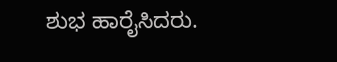ಶುಭ ಹಾರೈಸಿದರು.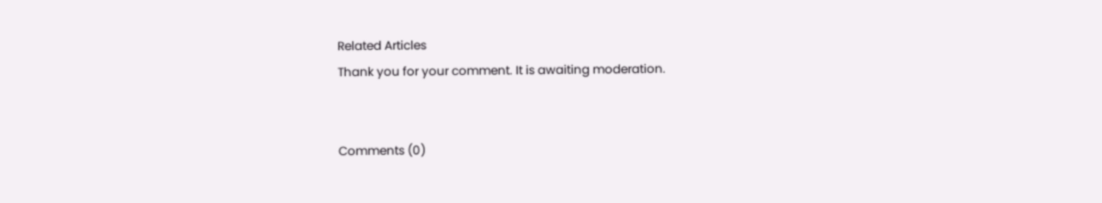Related Articles
Thank you for your comment. It is awaiting moderation.


Comments (0)